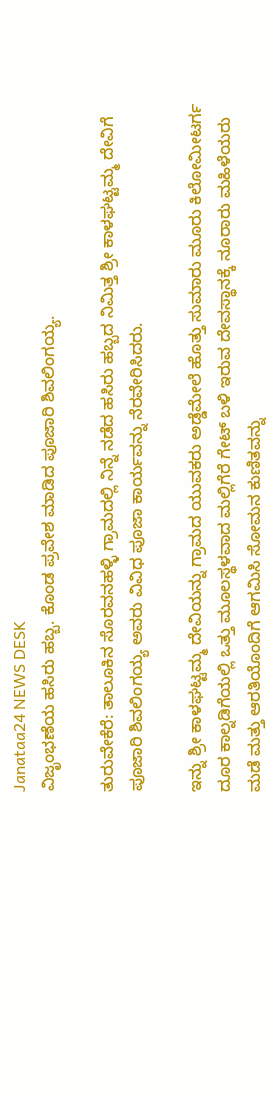Janataa24 NEWS DESK
ವಿಜೃಂಭಣೆಯ ಹಸಿರು ಹಬ್ಬ. ಕೊಂಡ ಪ್ರವೇಶ ಮಾಡಿದ ಪೂಜಾರಿ ಶಿವಲಿಂಗಯ್ಯ.

ತುರುವೇಕೆರೆ: ತಾಲೂಕಿನ ಸೊರವನಹಳ್ಳಿ ಗ್ರಾಮದಲ್ಲಿ ನಿನ್ನೆ ನಡೆದ ಹಸಿರು ಹಬ್ಬದ ನಿಮಿತ್ತ ಶ್ರೀ ಕಾಳಘಟ್ಟಮ್ಮ ದೇವಿಗೆ ಪೂಜಾರಿ ಶಿವಲಿಂಗಯ್ಯ ಅವರು ವಿವಿಧ ಪೂಜಾ ಕಾರ್ಯವನ್ನು ನೆರವೇರಿಸಿದರು.

ಇನ್ನು ಶ್ರೀ ಕಾಳಘಟ್ಟಮ್ಮ ದೇವಿಯನ್ನು ಗ್ರಾಮದ ಯುವಕರು ಅಡ್ಡೆಮೇಲೆ ಹೊತ್ತು ಸುಮಾರು ಮೂರು ಕಿಲೋಮೀಟರ್ಗ ದೂರ ಕಾಲ್ನಡಿಗೆಯಲ್ಲಿ ಒತ್ತು ಮೂಲಸ್ಥಳವಾದ ಮಲ್ಲಿಗೆರೆ ಗೇಟ್ ಬಳಿ ಇರುವ ದೇವಸ್ಥಾನಕ್ಕೆ ನೂರಾರು ಮಹಿಳೆಯರು ಮಡೆ ಮತ್ತು ಆರತಿಯೊಂದಿಗೆ ಆಗಮಿಸಿ ಸೋಮನ ಕುಣಿತವನ್ನು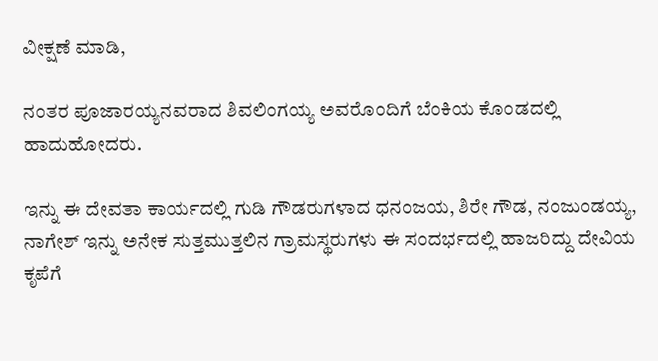ವೀಕ್ಷಣೆ ಮಾಡಿ,

ನಂತರ ಪೂಜಾರಯ್ಯನವರಾದ ಶಿವಲಿಂಗಯ್ಯ ಅವರೊಂದಿಗೆ ಬೆಂಕಿಯ ಕೊಂಡದಲ್ಲಿ ಹಾದುಹೋದರು.

ಇನ್ನು ಈ ದೇವತಾ ಕಾರ್ಯದಲ್ಲಿ ಗುಡಿ ಗೌಡರುಗಳಾದ ಧನಂಜಯ, ಶಿರೇ ಗೌಡ, ನಂಜುಂಡಯ್ಯ, ನಾಗೇಶ್ ಇನ್ನು ಅನೇಕ ಸುತ್ತಮುತ್ತಲಿನ ಗ್ರಾಮಸ್ಥರುಗಳು ಈ ಸಂದರ್ಭದಲ್ಲಿ ಹಾಜರಿದ್ದು ದೇವಿಯ ಕೃಪೆಗೆ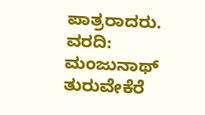ಪಾತ್ರರಾದರು.
ವರದಿ: ಮಂಜುನಾಥ್ ತುರುವೇಕೆರೆ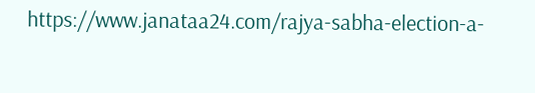https://www.janataa24.com/rajya-sabha-election-a-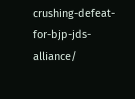crushing-defeat-for-bjp-jds-alliance/